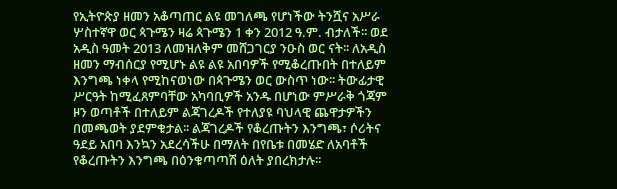የኢትዮጵያ ዘመን አቆጣጠር ልዩ መገለጫ የሆነችው ትንሿና አሥራ ሦስተኛዋ ወር ጳጉሜን ዛሬ ጳጉሜን 1 ቀን 2012 ዓ.ም. ብታለች፡፡ ወደ አዲስ ዓመት 2013 ለመዝለቅም መሸጋገርያ ንዑስ ወር ናት፡፡ ለአዲስ ዘመን ማብሰርያ የሚሆኑ ልዩ ልዩ አበባዎች የሚቆረጡበት በተለይም እንግጫ ነቀላ የሚከናወነው በጳጉሜን ወር ውስጥ ነው፡፡ ትውፊታዊ ሥርዓት ከሚፈጸምባቸው አካባቢዎች አንዱ በሆነው ምሥራቅ ጎጃም ዞን ወጣቶች በተለይም ልጃገረዶች የተለያዩ ባህላዊ ጨዋታዎችን በመጫወት ያደምቁታል፡፡ ልጃገረዶች የቆረጡትን እንግጫ፣ ሶሪትና ዓደይ አበባ እንኳን አደረሳችሁ በማለት በየቤቱ በመሄድ ለአባቶች የቆረጡትን እንግጫ በዕንቁጣጣሽ ዕለት ያበረክታሉ፡፡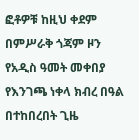ፎቶዎቹ ከዚህ ቀደም በምሥራቅ ጎጃም ዞን የአዲስ ዓመት መቀበያ የእንገጫ ነቀላ ክብረ በዓል በተከበረበት ጊዜ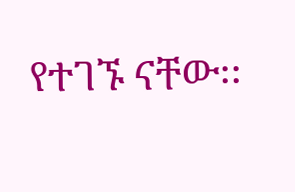የተገኙ ናቸው፡፡